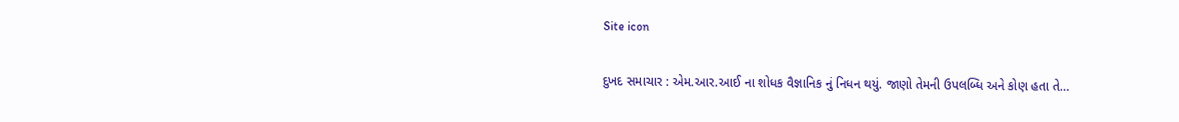Site icon

દુખદ સમાચાર : એમ.આર.આઈ ના શોધક વૈજ્ઞાનિક નું નિધન થયું. જાણો તેમની ઉપલબ્ધિ અને કોણ હતા તે…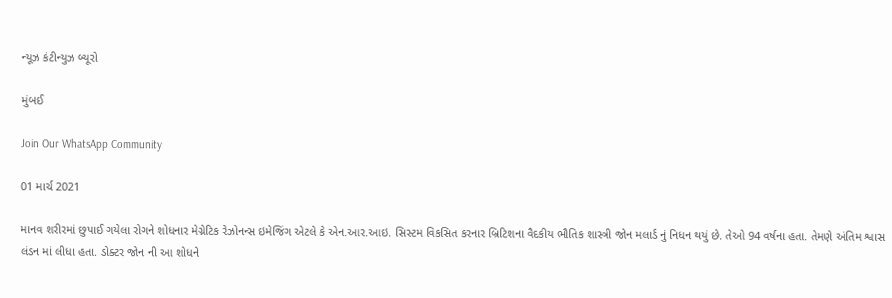ન્યૂઝ કંટીન્યુઝ બ્યૂરો

મુંબઈ

Join Our WhatsApp Community

01 માર્ચ 2021

માનવ શરીરમાં છુપાઈ ગયેલા રોગને શોધનાર મેગ્નેટિક રેઝોનન્સ ઇમેજિંગ એટલે કે એન.આર.આઇ. સિસ્ટમ વિકસિત કરનાર બ્રિટિશના વૈદકીય ભૌતિક શાસ્ત્રી જોન મલાર્ડ નું નિધન થયું છે. તેઓ 94 વર્ષના હતા. તેમણે અંતિમ શ્વાસ લંડન માં લીધા હતા. ડોક્ટર જોન ની આ શોધને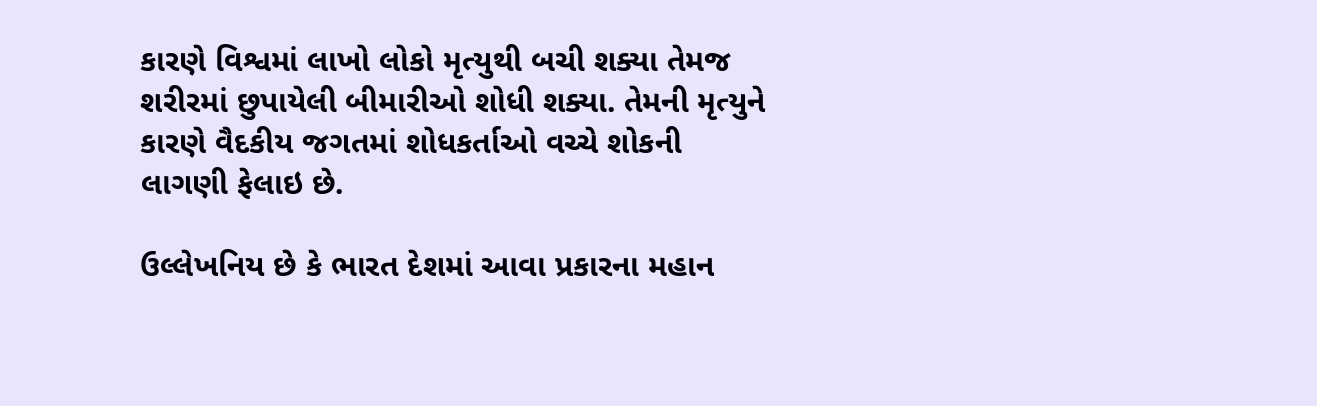કારણે વિશ્વમાં લાખો લોકો મૃત્યુથી બચી શક્યા તેમજ શરીરમાં છુપાયેલી બીમારીઓ શોધી શક્યા. તેમની મૃત્યુને કારણે વૈદકીય જગતમાં શોધકર્તાઓ વચ્ચે શોકની લાગણી ફેલાઇ છે.

ઉલ્લેખનિય છે કે ભારત દેશમાં આવા પ્રકારના મહાન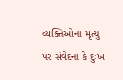વ્યક્તિઓના મૃત્યુ પર સંવેદના કે દુઃખ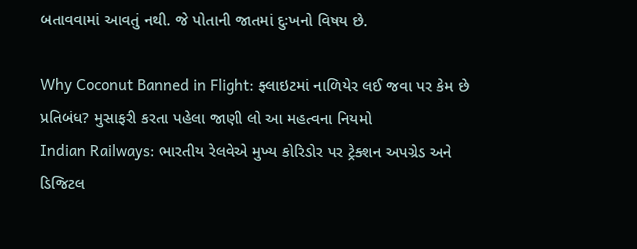બતાવવામાં આવતું નથી. જે પોતાની જાતમાં દુઃખનો વિષય છે.

Why Coconut Banned in Flight: ફ્લાઇટમાં નાળિયેર લઈ જવા પર કેમ છે પ્રતિબંધ? મુસાફરી કરતા પહેલા જાણી લો આ મહત્વના નિયમો
Indian Railways: ભારતીય રેલવેએ મુખ્ય કોરિડોર પર ટ્રેક્શન અપગ્રેડ અને ડિજિટલ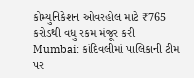કોમ્યુનિકેશન ઓવરહોલ માટે ₹765 કરોડથી વધુ રકમ મંજૂર કરી
Mumbai: કાંદિવલીમાં પાલિકાની ટીમ પર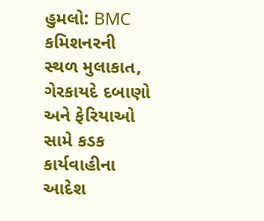હુમલો: BMC કમિશનરની સ્થળ મુલાકાત, ગેરકાયદે દબાણો અને ફેરિયાઓ સામે કડક કાર્યવાહીના આદેશ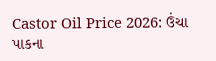Castor Oil Price 2026: ઉંચા પાકના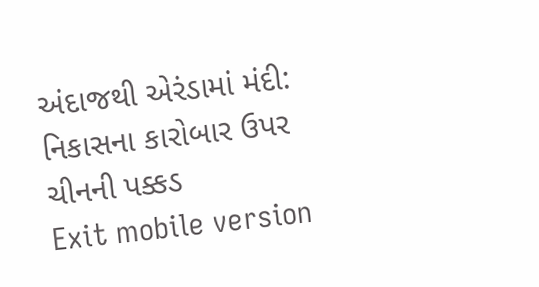અંદાજથી એરંડામાં મંદી: નિકાસના કારોબાર ઉપર ચીનની પક્કડ
Exit mobile version